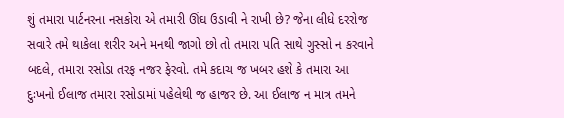શું તમારા પાર્ટનરના નસકોરા એ તમારી ઊંઘ ઉડાવી ને રાખી છે? જેના લીધે દરરોજ સવારે તમે થાકેલા શરીર અને મનથી જાગો છો તો તમારા પતિ સાથે ગુસ્સો ન કરવાને બદલે, તમારા રસોડા તરફ નજર ફેરવો. તમે કદાચ જ ખબર હશે કે તમારા આ દુઃખનો ઈલાજ તમારા રસોડામાં પહેલેથી જ હાજર છે. આ ઈલાજ ન માત્ર તમને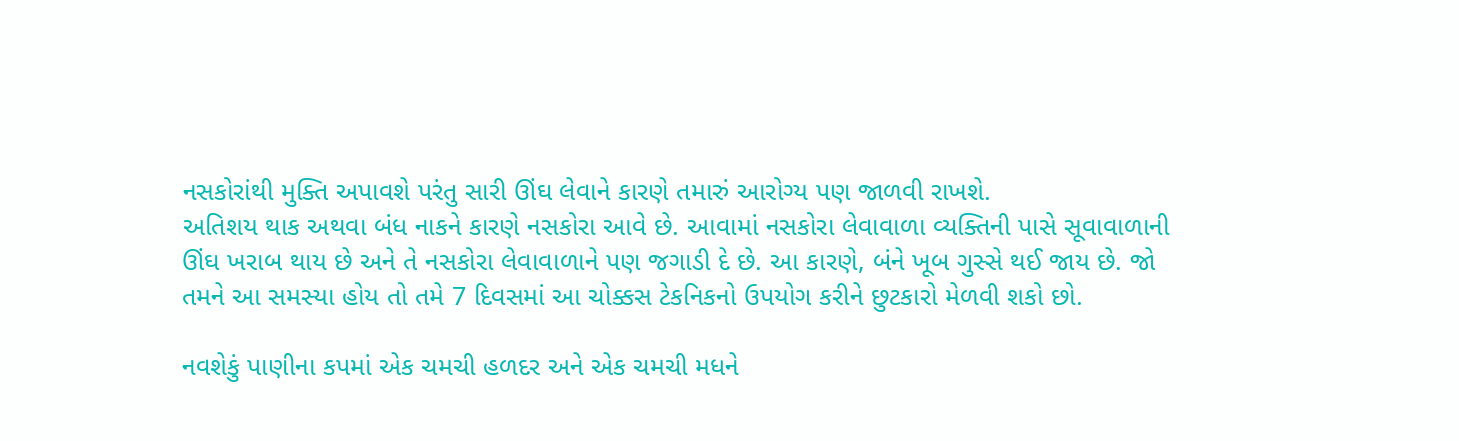નસકોરાંથી મુક્તિ અપાવશે પરંતુ સારી ઊંઘ લેવાને કારણે તમારું આરોગ્ય પણ જાળવી રાખશે.
અતિશય થાક અથવા બંધ નાકને કારણે નસકોરા આવે છે. આવામાં નસકોરા લેવાવાળા વ્યક્તિની પાસે સૂવાવાળાની ઊંઘ ખરાબ થાય છે અને તે નસકોરા લેવાવાળાને પણ જગાડી દે છે. આ કારણે, બંને ખૂબ ગુસ્સે થઈ જાય છે. જો તમને આ સમસ્યા હોય તો તમે 7 દિવસમાં આ ચોક્કસ ટેકનિકનો ઉપયોગ કરીને છુટકારો મેળવી શકો છો.

નવશેકું પાણીના કપમાં એક ચમચી હળદર અને એક ચમચી મધને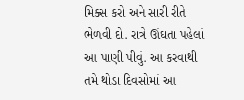મિક્સ કરો અને સારી રીતે ભેળવી દો. રાત્રે ઊંઘતા પહેલાં આ પાણી પીવું. આ કરવાથી તમે થોડા દિવસોમાં આ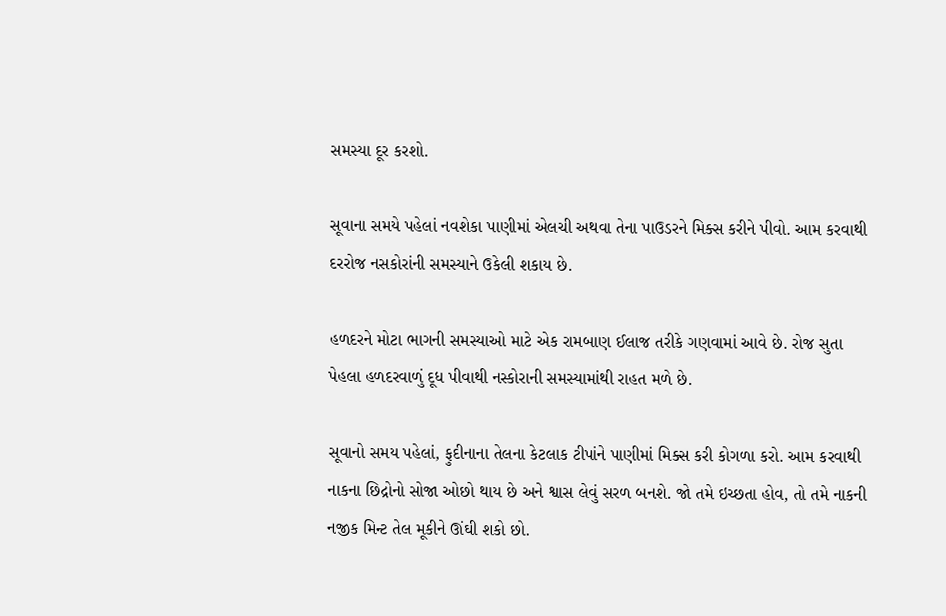સમસ્યા દૂર કરશો.

સૂવાના સમયે પહેલાં નવશેકા પાણીમાં એલચી અથવા તેના પાઉડરને મિક્સ કરીને પીવો. આમ કરવાથી દરરોજ નસકોરાંની સમસ્યાને ઉકેલી શકાય છે.

હળદરને મોટા ભાગની સમસ્યાઓ માટે એક રામબાણ ઈલાજ તરીકે ગણવામાં આવે છે. રોજ સુતા પેહલા હળદરવાળું દૂધ પીવાથી નસ્કોરાની સમસ્યામાંથી રાહત મળે છે.

સૂવાનો સમય પહેલાં, ફુદીનાના તેલના કેટલાક ટીપાંને પાણીમાં મિક્સ કરી કોગળા કરો. આમ કરવાથી નાકના છિદ્રોનો સોજા ઓછો થાય છે અને શ્વાસ લેવું સરળ બનશે. જો તમે ઇચ્છતા હોવ, તો તમે નાકની નજીક મિન્ટ તેલ મૂકીને ઊંઘી શકો છો.